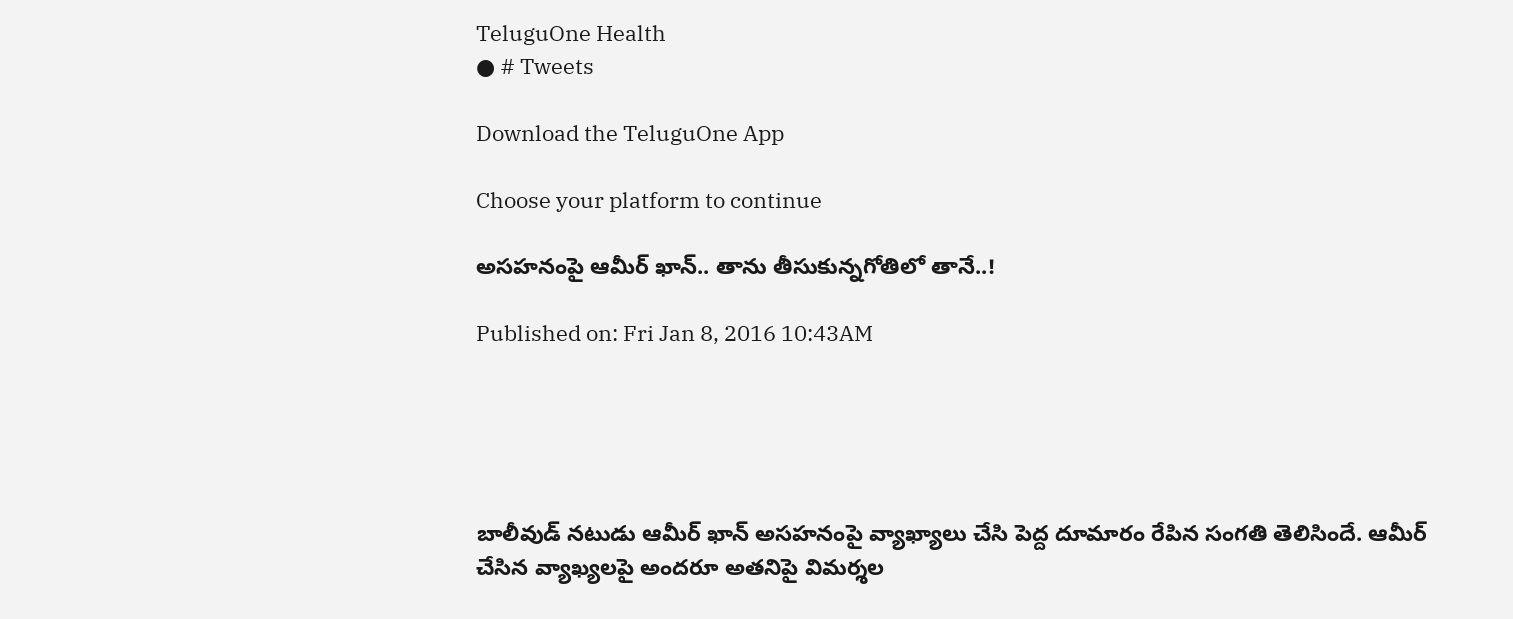TeluguOne Health
● # Tweets

Download the TeluguOne App

Choose your platform to continue

అసహనంపై ఆమీర్ ఖాన్.. తాను తీసుకున్నగోతిలో తానే..!

Published on: Fri Jan 8, 2016 10:43AM





బాలీవుడ్ నటుడు ఆమీర్ ఖాన్ అసహనంపై వ్యాఖ్యాలు చేసి పెద్ద దూమారం రేపిన సంగతి తెలిసిందే. ఆమీర్ చేసిన వ్యాఖ్యలపై అందరూ అతనిపై విమర్శల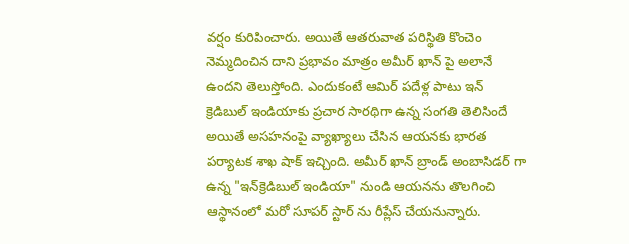వర్షం కురిపించారు. అయితే ఆతరువాత పరిస్థితి కొంచెం నెమ్మదించిన దాని ప్రభావం మాత్రం అమీర్ ఖాన్ పై అలానే ఉందని తెలుస్తోంది. ఎందుకంటే ఆమిర్ పదేళ్ల పాటు ఇన్ క్రెడిబుల్ ఇండియాకు ప్రచార సారథిగా ఉన్న సంగతి తెలిసిందే అయితే అసహనంపై వ్యాఖ్యాలు చేసిన ఆయనకు భారత పర్యాటక శాఖ షాక్ ఇచ్చింది. అమీర్ ఖాన్ బ్రాండ్ అంబాసిడర్ గా ఉన్న "ఇన్‌క్రెడిబుల్ ఇండియా" నుండి ఆయనను తొలగించి ఆస్థానంలో మరో సూపర్ స్టార్ ను రీప్లేస్ చేయనున్నారు.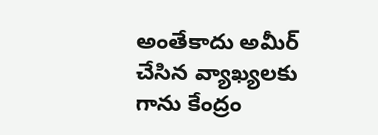అంతేకాదు అమీర్ చేసిన వ్యాఖ్యలకు గాను కేంద్రం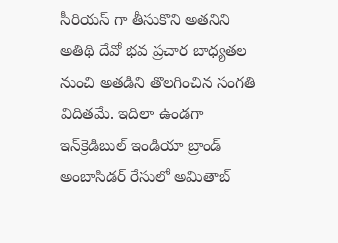సీరియస్ గా తీసుకొని అతనిని అతిథి దేవో భవ ప్రచార బాధ్యతల నుంచి అతడిని తొలగించిన సంగతి విదితమే. ఇదిలా ఉండగా ఇన్‌క్రెడిబుల్ ఇండియా బ్రాండ్ అంబాసిడర్ రేసులో అమితాబ్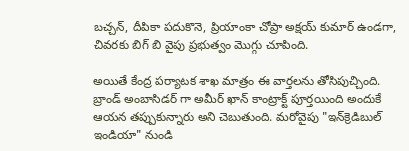బచ్చన్, దీపికా పదుకొనె, ప్రియాంకా చోప్రా అక్షయ్ కుమార్ ఉండగా, చివరకు బిగ్ బి వైపు ప్రభుత్వం మొగ్గు చూపింది.

అయితే కేంద్ర పర్యాటక శాఖ మాత్రం ఈ వార్తలను తోసిపుచ్చింది. బ్రాండ్ అంబాసిడర్ గా అమీర్ ఖాన్ కాంట్రాక్ట్ పూర్తయింది అందుకే ఆయన తప్పుకున్నారు అని చెబుతుంది. మరోవైపు "ఇన్‌క్రెడిబుల్ ఇండియా" నుండి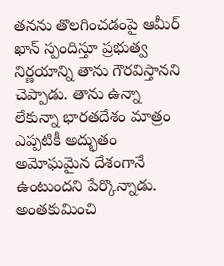తనను తొలగించడంపై ఆమీర్ ఖాన్ స్పందిస్తూ ప్రభుత్వ నిర్ణయాన్ని తాను గౌరవిస్తానని చెప్పాడు. తాను ఉన్నా లేకున్నా భారతదేశం మాత్రం ఎప్పటికీ అద్భుతం అమోఘమైన దేశంగానే ఉంటుందని పేర్కొన్నాడు. అంతకుమించి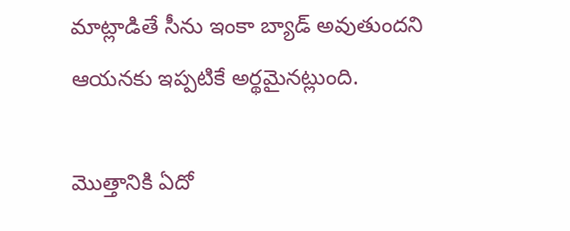మాట్లాడితే సీను ఇంకా బ్యాడ్ అవుతుందని ఆయనకు ఇప్పటికే అర్థమైనట్లుంది.

మొత్తానికి ఏదో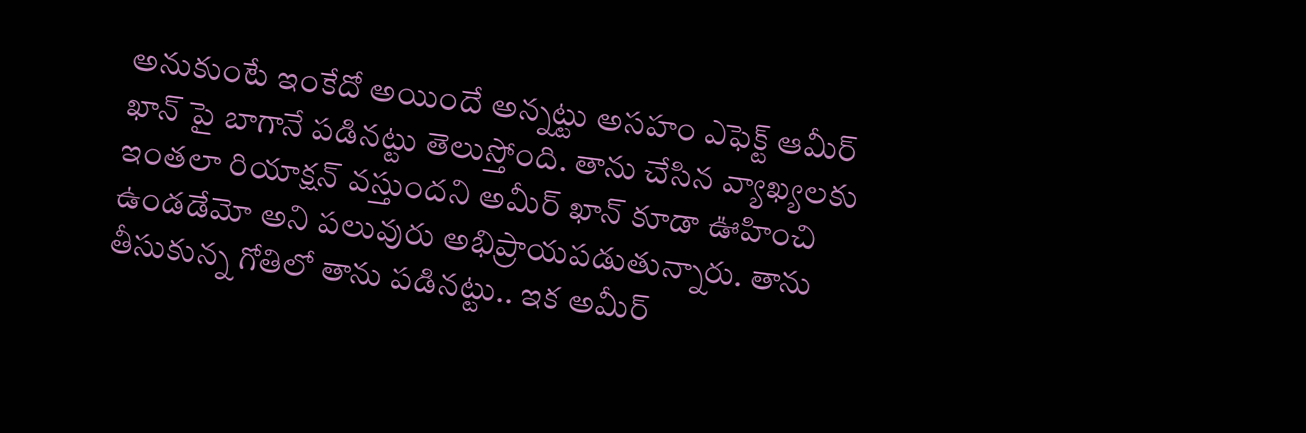అనుకుంటే ఇంకేదో అయిందే అన్నట్టు అసహం ఎఫెక్ట్ ఆమీర్ ఖాన్ పై బాగానే పడినట్టు తెలుస్తోంది. తాను చేసిన వ్యాఖ్యలకు ఇంతలా రియాక్షన్ వస్తుందని అమీర్ ఖాన్ కూడా ఊహించి ఉండడేమో అని పలువురు అభిప్రాయపడుతున్నారు. తాను తీసుకున్న గోతిలో తాను పడినట్టు.. ఇక అమీర్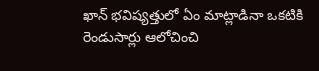ఖాన్ భవిష్యత్తులో ఏం మాట్లాడినా ఒకటికి రెండుసార్లు ఆలోచించి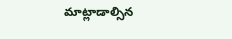మాట్లాడాల్సిన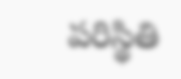పరిస్థితి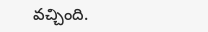వచ్చింది.